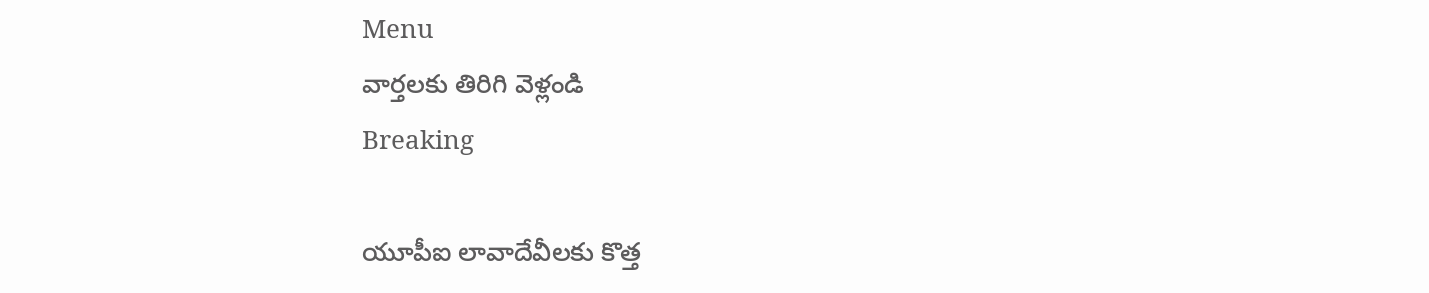Menu
వార్తలకు తిరిగి వెళ్లండి
Breaking

యూపీఐ లావాదేవీలకు కొత్త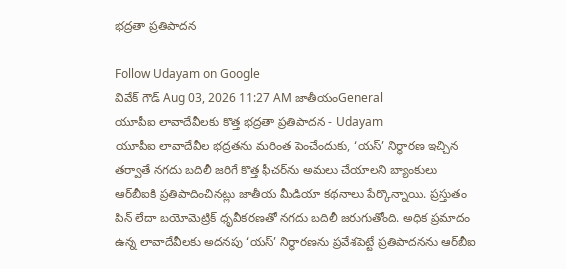భద్రతా ప్రతిపాదన

Follow Udayam on Google
వివేక్ గౌడ్ Aug 03, 2026 11:27 AM జాతీయంGeneral
యూపీఐ లావాదేవీలకు కొత్త భద్రతా ప్రతిపాదన - Udayam
యూపీఐ లావాదేవీల భద్రతను మరింత పెంచేందుకు, ‘యస్’ నిర్ధారణ ఇచ్చిన తర్వాతే నగదు బదిలీ జరిగే కొత్త ఫీచర్‌ను అమలు చేయాలని బ్యాంకులు ఆర్‌బీఐకి ప్రతిపాదించినట్లు జాతీయ మీడియా కథనాలు పేర్కొన్నాయి. ప్రస్తుతం పిన్ లేదా బయోమెట్రిక్ ధృవీకరణతో నగదు బదిలీ జరుగుతోంది. అధిక ప్రమాదం ఉన్న లావాదేవీలకు అదనపు ‘యస్’ నిర్ధారణను ప్రవేశపెట్టే ప్రతిపాదనను ఆర్‌బీఐ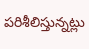పరిశీలిస్తున్నట్లు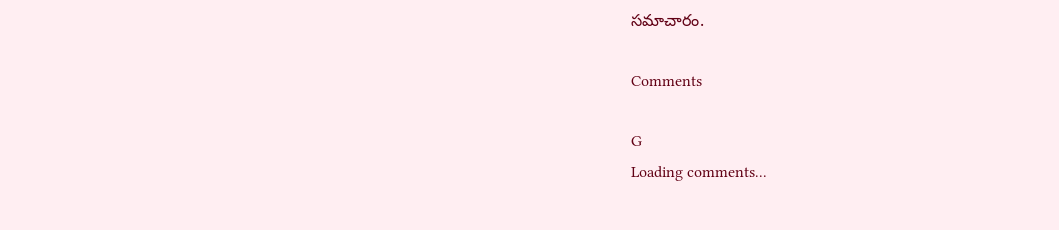సమాచారం.

Comments

G
Loading comments...